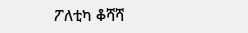ፖለቲካ ቆሻሻ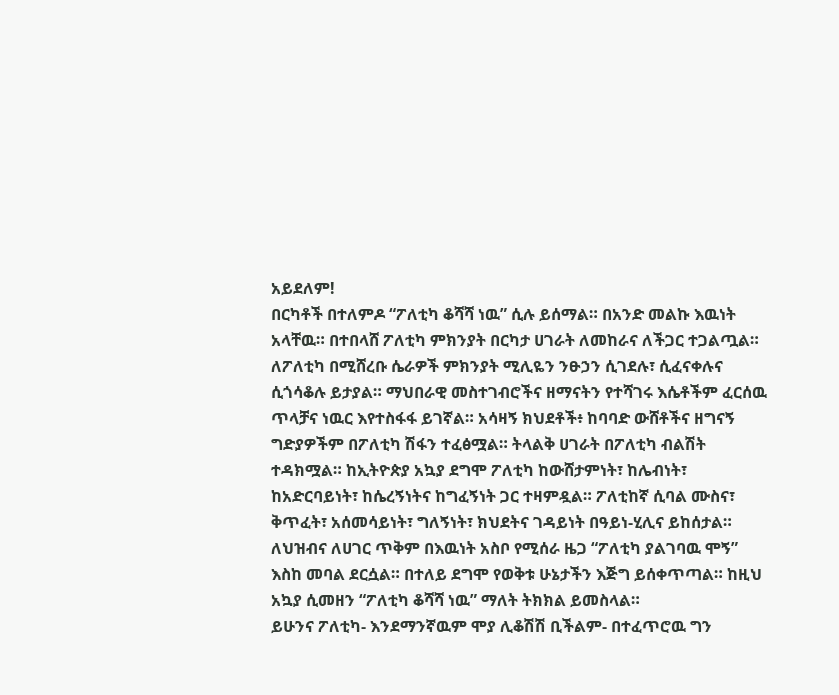አይደለም!
በርካቶች በተለምዶ “ፖለቲካ ቆሻሻ ነዉ” ሲሉ ይሰማል። በአንድ መልኩ እዉነት አላቸዉ። በተበላሸ ፖለቲካ ምክንያት በርካታ ሀገራት ለመከራና ለችጋር ተጋልጧል። ለፖለቲካ በሚሸረቡ ሴራዎች ምክንያት ሚሊዬን ንፁኃን ሲገደሉ፣ ሲፈናቀሉና ሲጎሳቆሉ ይታያል። ማህበራዊ መስተገብሮችና ዘማናትን የተሻገሩ እሴቶችም ፈርሰዉ ጥላቻና ነዉር እየተስፋፋ ይገኛል። አሳዛኝ ክህደቶች፥ ከባባድ ውሸቶችና ዘግናኝ ግድያዎችም በፖለቲካ ሽፋን ተፈፅሟል። ትላልቅ ሀገራት በፖለቲካ ብልሽት ተዳክሟል። ከኢትዮጵያ አኳያ ደግሞ ፖለቲካ ከውሸታምነት፣ ከሌብነት፣ ከአድርባይነት፣ ከሴረኝነትና ከግፈኝነት ጋር ተዛምዷል። ፖለቲከኛ ሲባል ሙስና፣ ቅጥፈት፣ አሰመሳይነት፣ ግለኝነት፣ ክህደትና ገዳይነት በዓይነ-ሂሊና ይከሰታል። ለህዝብና ለሀገር ጥቅም በእዉነት አስቦ የሚሰራ ዜጋ “ፖለቲካ ያልገባዉ ሞኝ” እስከ መባል ደርሷል። በተለይ ደግሞ የወቅቱ ሁኔታችን እጅግ ይሰቀጥጣል። ከዚህ አኳያ ሲመዘን “ፖለቲካ ቆሻሻ ነዉ” ማለት ትክክል ይመስላል።
ይሁንና ፖለቲካ- እንደማንኛዉም ሞያ ሊቆሽሽ ቢችልም- በተፈጥሮዉ ግን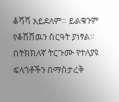ቆሻሻ አይደለም። ይልቁንም የቆሸሸዉን ስርዓት ያነፃል። በትክክለኛ ትርጉሙ የተለያዩ ፍላጎቶችን በማስታረቅ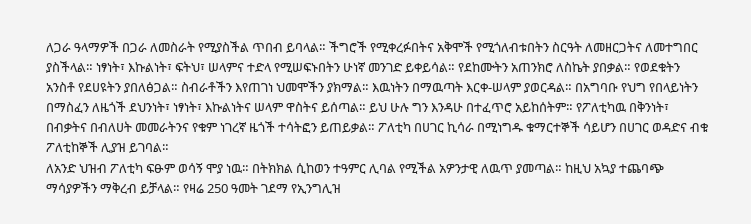ለጋራ ዓላማዎች በጋራ ለመስራት የሚያስችል ጥበብ ይባላል። ችግሮች የሚቀረፉበትና አቅሞች የሚጎለብቱበትን ስርዓት ለመዘርጋትና ለመተግበር ያስችላል። ነፃነት፣ እኩልነት፣ ፍትህ፣ ሠላምና ተድላ የሚሠፍኑበትን ሁነኛ መንገድ ይቀይሳል። የደከሙትን አጠንክሮ ለስኬት ያበቃል። የወደቁትን አንስቶ የደሀዩትን ያበለፅጋል። ስብራቶችን እየጠገነ ህመሞችን ያክማል። እዉነትን በማዉጣት እርቀ-ሠላም ያወርዳል። በአግባቡ የህግ የበላይነትን በማስፈን ለዜጎች ደህንነት፣ ነፃነት፣ እኩልነትና ሠላም ዋስትና ይሰጣል። ይህ ሁሉ ግን እንዳሁ በተፈጥሮ አይከሰትም። የፖለቲካዉ በቅንነት፣ በብቃትና በብለሀት መመራትንና የቁም ነገረኛ ዜጎች ተሳትፎን ይጠይቃል። ፖለቲካ በሀገር ኪሳራ በሚነግዱ ቁማርተኞች ሳይሆን በሀገር ወዳድና ብቁ ፖለቲከኞች ሊያዝ ይገባል።
ለአንድ ህዝብ ፖለቲካ ፍፁም ወሳኝ ሞያ ነዉ። በትክክል ሲከወን ተዓምር ሊባል የሚችል አዎንታዊ ለዉጥ ያመጣል። ከዚህ አኳያ ተጨባጭ ማሳያዎችን ማቅረብ ይቻላል። የዛሬ 250 ዓመት ገደማ የኢንግሊዝ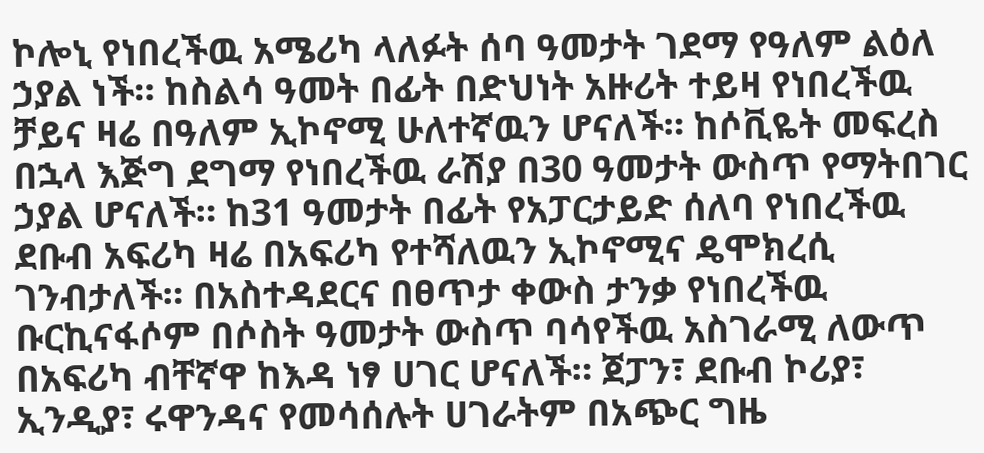ኮሎኒ የነበረችዉ አሜሪካ ላለፉት ሰባ ዓመታት ገደማ የዓለም ልዕለ ኃያል ነች። ከስልሳ ዓመት በፊት በድህነት አዙሪት ተይዛ የነበረችዉ ቻይና ዛሬ በዓለም ኢኮኖሚ ሁለተኛዉን ሆናለች። ከሶቪዬት መፍረስ በኋላ እጅግ ደግማ የነበረችዉ ራሽያ በ30 ዓመታት ውስጥ የማትበገር ኃያል ሆናለች። ከ31 ዓመታት በፊት የአፓርታይድ ሰለባ የነበረችዉ ደቡብ አፍሪካ ዛሬ በአፍሪካ የተሻለዉን ኢኮኖሚና ዴሞክረሲ ገንብታለች። በአስተዳደርና በፀጥታ ቀውስ ታንቃ የነበረችዉ ቡርኪናፋሶም በሶስት ዓመታት ውስጥ ባሳየችዉ አስገራሚ ለውጥ በአፍሪካ ብቸኛዋ ከእዳ ነፃ ሀገር ሆናለች። ጀፓን፣ ደቡብ ኮሪያ፣ ኢንዲያ፣ ሩዋንዳና የመሳሰሉት ሀገራትም በአጭር ግዜ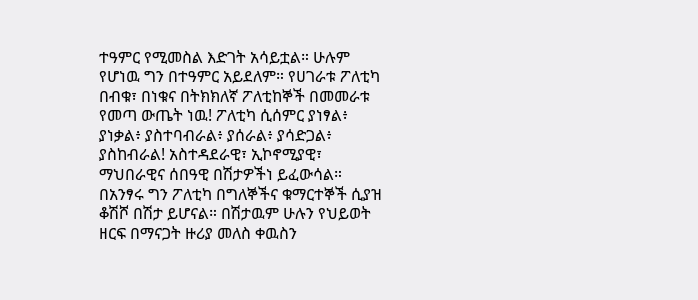ተዓምር የሚመስል እድገት አሳይቷል። ሁሉም የሆነዉ ግን በተዓምር አይደለም። የሀገራቱ ፖለቲካ በብቁ፣ በነቁና በትክክለኛ ፖለቲከኞች በመመራቱ የመጣ ውጤት ነዉ! ፖለቲካ ሲሰምር ያነፃል፥ ያነቃል፥ ያስተባብራል፥ ያሰራል፥ ያሳድጋል፥ ያስከብራል! አስተዳደራዊ፣ ኢኮኖሚያዊ፣ ማህበራዊና ሰበዓዊ በሽታዎችነ ይፈውሳል።
በአንፃሩ ግን ፖለቲካ በግለኞችና ቁማርተኞች ሲያዝ ቆሽሾ በሽታ ይሆናል። በሽታዉም ሁሉን የህይወት ዘርፍ በማናጋት ዙሪያ መለስ ቀዉስን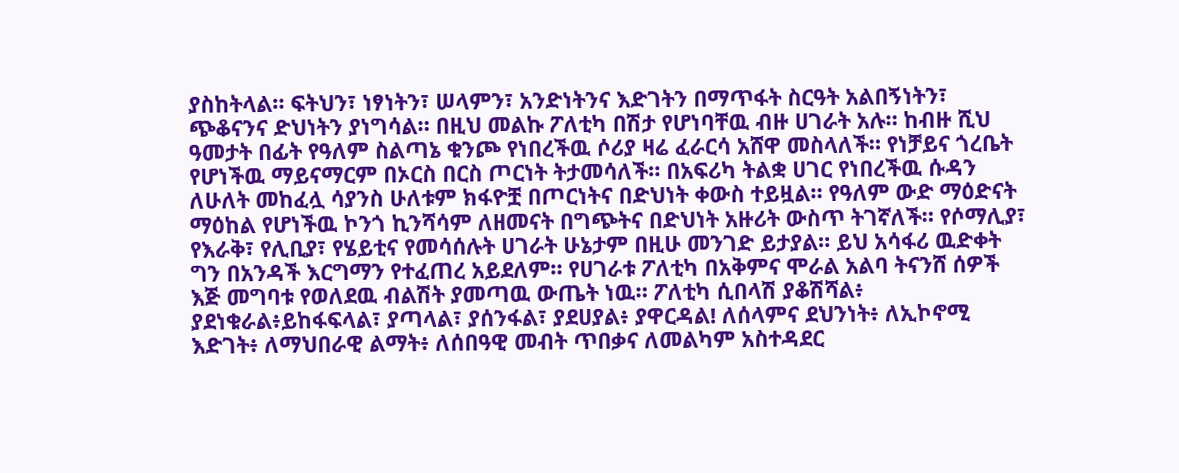ያስከትላል። ፍትህን፣ ነፃነትን፣ ሠላምን፣ አንድነትንና እድገትን በማጥፋት ስርዓት አልበኝነትን፣ ጭቆናንና ድህነትን ያነግሳል። በዚህ መልኩ ፖለቲካ በሽታ የሆነባቸዉ ብዙ ሀገራት አሉ። ከብዙ ሺህ ዓመታት በፊት የዓለም ስልጣኔ ቁንጮ የነበረችዉ ሶሪያ ዛሬ ፈራርሳ አሸዋ መስላለች። የነቻይና ጎረቤት የሆነችዉ ማይናማርም በኦርስ በርስ ጦርነት ትታመሳለች። በአፍሪካ ትልቋ ሀገር የነበረችዉ ሱዳን ለሁለት መከፈሏ ሳያንስ ሁለቱም ክፋዮቿ በጦርነትና በድህነት ቀውስ ተይዟል። የዓለም ውድ ማዕድናት ማዕከል የሆነችዉ ኮንጎ ኪንሻሳም ለዘመናት በግጭትና በድህነት አዙሪት ውስጥ ትገኛለች። የሶማሊያ፣ የእራቅ፣ የሊቢያ፣ የሄይቲና የመሳሰሉት ሀገራት ሁኔታም በዚሁ መንገድ ይታያል። ይህ አሳፋሪ ዉድቀት ግን በአንዳች እርግማን የተፈጠረ አይደለም። የሀገራቱ ፖለቲካ በአቅምና ሞራል አልባ ትናንሸ ሰዎች እጅ መግባቱ የወለደዉ ብልሽት ያመጣዉ ውጤት ነዉ። ፖለቲካ ሲበላሽ ያቆሽሻል፥ ያደነቁራል፥ይከፋፍላል፣ ያጣላል፣ ያሰንፋል፣ ያደሀያል፥ ያዋርዳል! ለሰላምና ደህንነት፥ ለኢኮኖሚ እድገት፥ ለማህበራዊ ልማት፥ ለሰበዓዊ መብት ጥበቃና ለመልካም አስተዳደር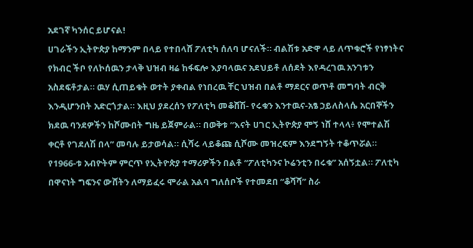አደገኛ ካንሰር ይሆናል!
ሀገራችን ኢትዮጵያ ከማንም በላይ የተበላሸ ፖለቲካ ሰለባ ሆናለች። ብልሽቱ አድዋ ላይ ለጥቁሮች የነፃነትና የክብር ችቦ የለኮሰዉን ታላቅ ህዝብ ዛሬ ከፋፍሎ እያባላዉና አደህይቶ ለሰደት እየዳረገዉ አንገቱን አስደፍቶታል። ዉሃ ሲጠይቁት ወተት ያቀብል የነበረዉ ቸር ህዝብ በልቶ ማደርና ወጥቶ መግባት ብርቅ እንዲሆንበት አድርጎታል። እዚህ ያደረሰን የፖለቲካ መቆሸሽ- የሩቁን እንተዉና-አፄ ኃይለስላሴ አርበኞችን ክደዉ ባንደዎችን ከሾሙበት ግዜ ይጀምራል። በወቅቱ “እናት ሀገር ኢትዮጵያ ሞኝ ነሸ ተላላ፥ የሞተልሽ ቀርቶ የገደለሽ በላ” መባሉ ይታወሳል። ሲሻሩ ላይቆጩ ሲሾሙ መዝረፍም እንደግኝት ተቆጥሯል። የ1966-ቱ አብዮትም ምርጥ የኢትዮጵያ ተማሪዎችን በልቶ “ፖለቲካንና ኮሬንቲን በሩቁ” አሰኝቷል። ፖለቲካ በዋናነት ግፍንና ውሸትን ለማይፈሩ ሞራል አልባ ግለሰቦች የተመደበ “ቆሻሻ” ስራ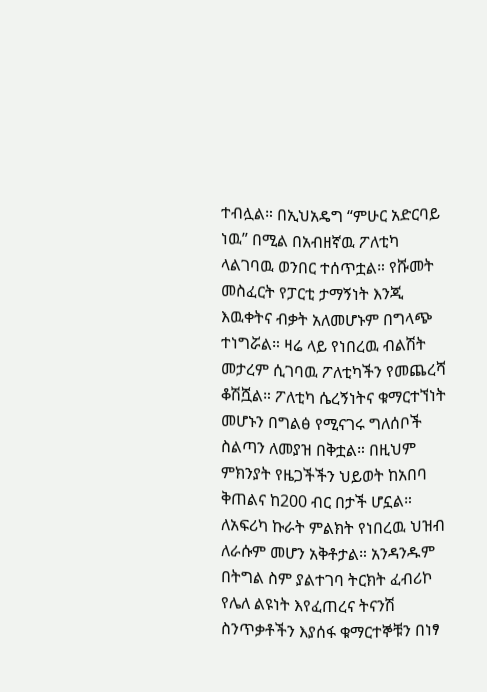ተብሏል። በኢህአዴግ “ምሁር አድርባይ ነዉ” በሚል በአብዘኛዉ ፖለቲካ ላልገባዉ ወንበር ተሰጥቷል። የሹመት መስፈርት የፓርቲ ታማኝነት እንጂ እዉቀትና ብቃት አለመሆኑም በግላጭ ተነግሯል። ዛሬ ላይ የነበረዉ ብልሽት መታረም ሲገባዉ ፖለቲካችን የመጨረሻ ቆሽሿል። ፖለቲካ ሴረኝነትና ቁማርተኘነት መሆኑን በግልፅ የሚናገሩ ግለሰቦች ስልጣን ለመያዝ በቅቷል። በዚህም ምክንያት የዜጋችችን ህይወት ከአበባ ቅጠልና ከ200 ብር በታች ሆኗል። ለአፍሪካ ኩራት ምልክት የነበረዉ ህዝብ ለራሱም መሆን አቅቶታል። አንዳንዱም በትግል ስም ያልተገባ ትርክት ፈብሪኮ የሌለ ልዩነት እየፈጠረና ትናንሽ ስንጥቃቶችን እያሰፋ ቁማርተኞቹን በነፃ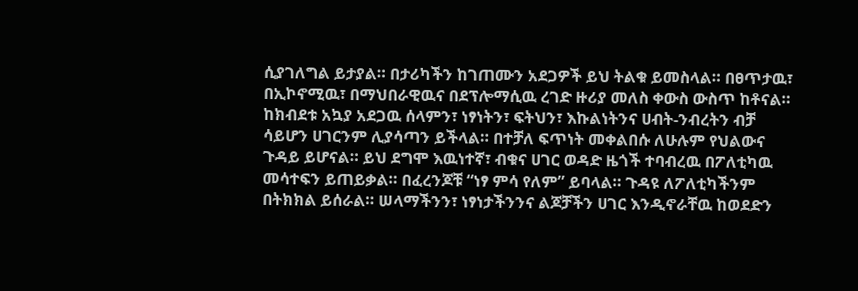ሲያገለግል ይታያል። በታሪካችን ከገጠሙን አደጋዎች ይህ ትልቁ ይመስላል። በፀጥታዉ፣ በኢኮኖሚዉ፣ በማህበራዊዉና በደፕሎማሲዉ ረገድ ዙሪያ መለስ ቀውስ ውስጥ ከቶናል። ከክብደቱ አኳያ አደጋዉ ሰላምን፣ ነፃነትን፣ ፍትህን፣ እኩልነትንና ሀብት-ንብረትን ብቻ ሳይሆን ሀገርንም ሊያሳጣን ይችላል። በተቻለ ፍጥነት መቀልበሱ ለሁሉም የህልውና ጉዳይ ይሆናል። ይህ ደግሞ እዉነተኛ፣ ብቁና ሀገር ወዳድ ዜጎች ተባብረዉ በፖለቲካዉ መሳተፍን ይጠይቃል። በፈረንጆቹ “ነፃ ምሳ የለም” ይባላል። ጉዳዩ ለፖለቲካችንም በትክክል ይሰራል። ሠላማችንን፣ ነፃነታችንንና ልጆቻችን ሀገር እንዲኖራቸዉ ከወደድን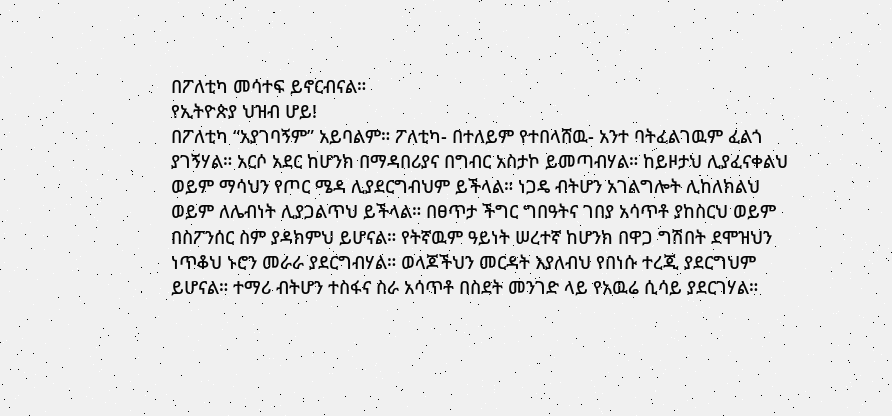በፖለቲካ መሳተፍ ይኖርብናል።
የኢትዮጵያ ህዝብ ሆይ!
በፖለቲካ “አያገባኝም” አይባልም። ፖለቲካ- በተለይም የተበላሸዉ- አንተ ባትፈልገዉም ፈልጎ ያገኝሃል። አርሶ አደር ከሆንክ በማዳበሪያና በግብር አስታኮ ይመጣብሃል። ከይዞታህ ሊያፈናቀልህ ወይም ማሳህን የጦር ሜዳ ሊያደርግብህም ይችላል። ነጋዴ ብትሆን አገልግሎት ሊከለክልህ ወይም ለሌብነት ሊያጋልጥህ ይችላል። በፀጥታ ችግር ግበዓትና ገበያ አሳጥቶ ያከስርህ ወይም በስፖንሰር ስም ያዳክምህ ይሆናል። የትኛዉም ዓይነት ሠረተኛ ከሆንክ በዋጋ ግሽበት ደሞዝህን ነጥቆህ ኑሮን መራራ ያደርግብሃል። ወላጆችህን መርዳት እያለብህ የበነሱ ተረጂ ያደርግህም ይሆናል። ተማሪ ብትሆን ተስፋና ስራ አሳጥቶ በስደት መንገድ ላይ የአዉሬ ሲሳይ ያደርገሃል።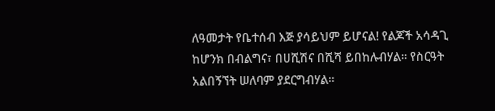ለዓመታት የቤተሰብ እጅ ያሳይህም ይሆናል! የልጆች አሳዳጊ ከሆንክ በብልግና፣ በሀሺሽና በሺሻ ይበከሉብሃል። የስርዓት አልበኝኘት ሠለባም ያደርግብሃል።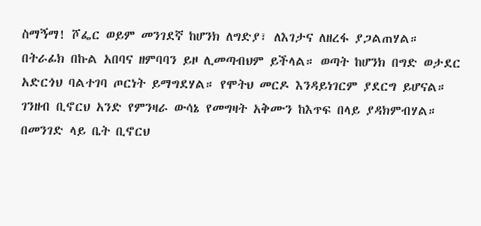ስማኝማ! ሾፌር ወይም መንገደኛ ከሆንክ ለግድያ፣ ለእገታና ለዘረፋ ያጋልጠሃል። በትራፊክ በኩል አበባና ዘምባባን ይዞ ሊመጣብህም ይችላል። ወጣት ከሆንክ በግድ ወታደር አድርጎህ ባልተገባ ጦርነት ይማግደሃል። የሞትህ መርዶ እንዳይነገርም ያደርግ ይሆናል። ገንዘብ ቢኖርህ አንድ የምንዛራ ውሳኔ የመግዛት አቅሙን ከእጥፍ በላይ ያዳክምብሃል። በመንገድ ላይ ቤት ቢኖርህ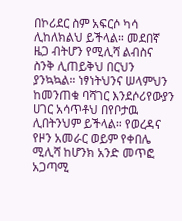በኮሪደር ስም አፍርሶ ካሳ ሊከለክልህ ይችላል። መደበኛ ዜጋ ብትሆን የሚሊሻ ልብስና ስንቅ ሊጠይቅህ በርህን ያንኳኳል። ነፃነትህንና ሠላምህን ከመንጠቁ ባሻገር እንደሶሪየውያን ሀገር አሳጥቶህ በየቦታዉ ሊበትንህም ይችላል። የወረዳና የዞን አመራር ወይም የቀበሌ ሚሊሻ ከሆንክ አንድ መጥፎ አጋጣሚ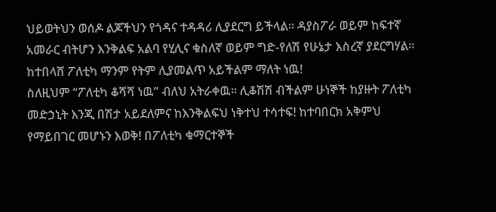ህይወትህን ወሰዶ ልጆችህን የጎዳና ተዳዳሪ ሊያደርግ ይችላል። ዳያስፖራ ወይም ከፍተኛ አመራር ብትሆን እንቅልፍ አልባ የሂሊና ቁስለኛ ወይም ግድ-የለሽ የሁኔታ እስረኛ ያደርግሃል። ከተበላሸ ፖለቲካ ማንም የትም ሊያመልጥ አይችልም ማለት ነዉ!
ስለዚህም “ፖለቲካ ቆሻሻ ነዉ” ብለህ አትራቀዉ። ሊቆሽሽ ብችልም ሁነኞች ከያዙት ፖለቲካ መድኃኒት እንጂ በሽታ አይደለምና ከእንቅልፍህ ነቅተህ ተሳተፍ! ከተባበርክ አቅምህ የማይበገር መሆኑን እወቅ! በፖለቲካ ቁማርተኞች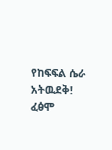የከፍፍል ሴራ አትዉደቅ! ፈፅሞ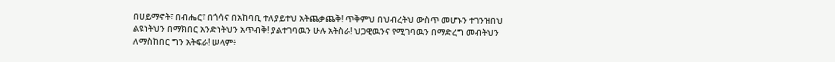በሀይማኖት፣ በብሔር፣ በጎሳና በአከባቢ ተለያይተህ አትጨቃጨቅ! ጥቅምህ በህብረትህ ውስጥ መሆኑን ተገንዝበህ ልዩነትህን በማክበር አንድነትህን አጥብቅ! ያልተገባዉን ሁሉ አትስራ! ህጋዊዉንና የሚገባዉን በማድረግ መብትህን ለማስከበር ግን አትፍራ! ሠላም፥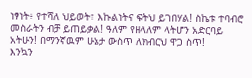ነፃነት፥ የተሻለ ህይወት፣ እኩልነትና ፍትህ ይገበሃል! ስኬቱ ተባብሮ መስራትን ብቻ ይጠይቃል! ዓለም የዘላለም ላትሆን አድርባይ አትሁን! በማንኛዉም ሁኔታ ውስጥ ለክብርህ ዋጋ ስጥ!
እንኳን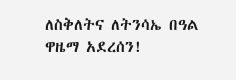ለስቅለትና ለትንሳኤ በዓል ዋዜማ አደረሰን!